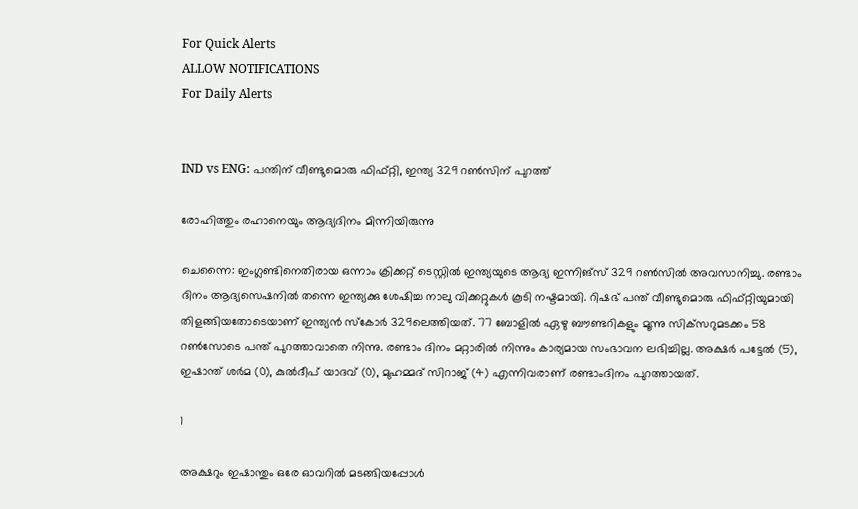For Quick Alerts
ALLOW NOTIFICATIONS
For Daily Alerts


IND vs ENG: പന്തിന് വീണ്ടുമൊരു ഫിഫ്റ്റി, ഇന്ത്യ 329 റണ്‍സിന് പുറത്ത്

രോഹിത്തും രഹാനെയും ആദ്യദിനം മിന്നിയിരുന്നു

ചെന്നൈ: ഇംഗ്ലണ്ടിനെതിരായ ഒന്നാം ക്രിക്കറ്റ് ടെസ്റ്റില്‍ ഇന്ത്യയുടെ ആദ്യ ഇന്നിങ്‌സ് 329 റണ്‍സില്‍ അവസാനിച്ചു. രണ്ടാം ദിനം ആദ്യസെഷനില്‍ തന്നെ ഇന്ത്യക്കു ശേഷിച്ച നാലു വിക്കറ്റുകള്‍ കൂടി നഷ്ടമായി. റിഷഭ് പന്ത് വീണ്ടുമൊരു ഫിഫ്റ്റിയുമായി തിളങ്ങിയതോടെയാണ് ഇന്ത്യന്‍ സ്‌കോര്‍ 329ലെത്തിയത്. 77 ബോളില്‍ ഏഴു ബൗണ്ടറികളും മൂന്നു സിക്‌സറുമടക്കം 58 റണ്‍സോടെ പന്ത് പുറത്താവാതെ നിന്നു. രണ്ടാം ദിനം മറ്റാരില്‍ നിന്നും കാര്യമായ സംഭാവന ലഭിച്ചില്ല. അക്ഷര്‍ പട്ടേല്‍ (5), ഇഷാന്ത് ശര്‍മ (0), കുല്‍ദീപ് യാദവ് (0), മുഹമ്മദ് സിറാജ് (4) എന്നിവരാണ് രണ്ടാംദിനം പുറത്തായത്.

1

അക്ഷറും ഇഷാന്തും ഒരേ ഓവറില്‍ മടങ്ങിയപ്പോള്‍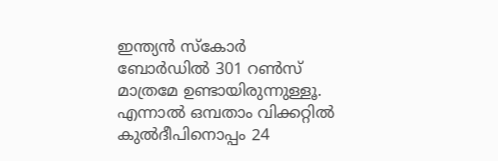ഇന്ത്യന്‍ സ്‌കോര്‍ ബോര്‍ഡില്‍ 301 റണ്‍സ് മാത്രമേ ഉണ്ടായിരുന്നുള്ളൂ. എന്നാല്‍ ഒമ്പതാം വിക്കറ്റില്‍ കുല്‍ദീപിനൊപ്പം 24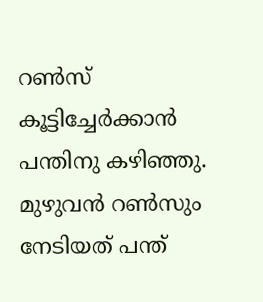റണ്‍സ് കൂട്ടിച്ചേര്‍ക്കാന്‍ പന്തിനു കഴിഞ്ഞു. മുഴുവന്‍ റണ്‍സും നേടിയത് പന്ത്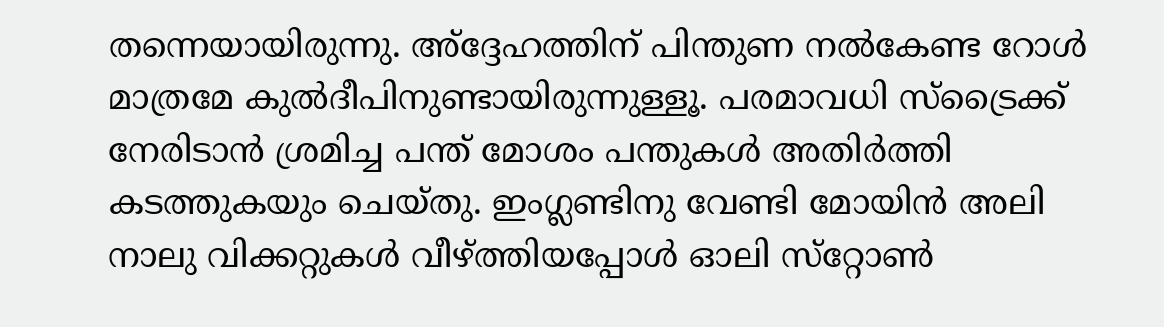തന്നെയായിരുന്നു. അ്‌ദ്ദേഹത്തിന് പിന്തുണ നല്‍കേണ്ട റോള്‍ മാത്രമേ കുല്‍ദീപിനുണ്ടായിരുന്നുള്ളൂ. പരമാവധി സ്‌ട്രൈക്ക് നേരിടാന്‍ ശ്രമിച്ച പന്ത് മോശം പന്തുകള്‍ അതിര്‍ത്തി കടത്തുകയും ചെയ്തു. ഇംഗ്ലണ്ടിനു വേണ്ടി മോയിന്‍ അലി നാലു വിക്കറ്റുകള്‍ വീഴ്ത്തിയപ്പോള്‍ ഓലി സ്‌റ്റോണ്‍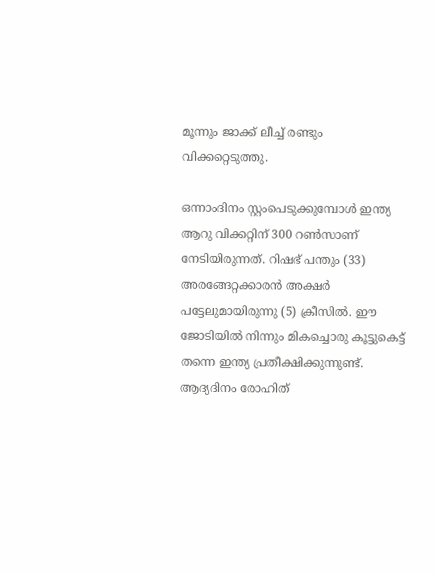മൂന്നും ജാക്ക് ലീച്ച് രണ്ടും വിക്കറ്റെടുത്തു.

ഒന്നാംദിനം സ്റ്റംപെടുക്കുമ്പോള്‍ ഇന്ത്യ ആറു വിക്കറ്റിന് 300 റണ്‍സാണ് നേടിയിരുന്നത്. റിഷഭ് പന്തും (33) അരങ്ങേറ്റക്കാരന്‍ അക്ഷര്‍ പട്ടേലുമായിരുന്നു (5) ക്രീസില്‍. ഈ ജോടിയില്‍ നിന്നും മികച്ചൊരു കൂട്ടുകെട്ട് തന്നെ ഇന്ത്യ പ്രതീക്ഷിക്കുന്നുണ്ട്. ആദ്യദിനം രോഹിത്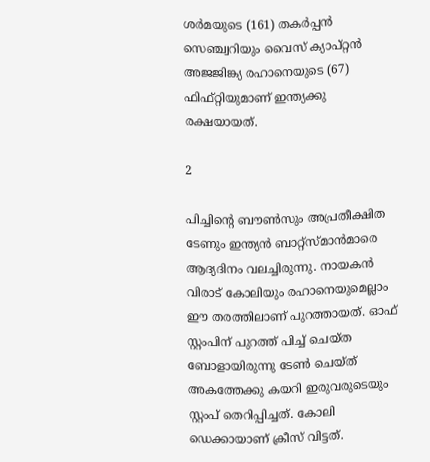ശര്‍മയുടെ (161) തകര്‍പ്പന്‍ സെഞ്ച്വറിയും വൈസ് ക്യാപ്റ്റന്‍ അജജിങ്ക്യ രഹാനെയുടെ (67) ഫിഫ്റ്റിയുമാണ് ഇന്ത്യക്കു രക്ഷയായത്.

2

പിച്ചിന്റെ ബൗണ്‍സും അപ്രതീക്ഷിത ടേണും ഇന്ത്യന്‍ ബാറ്റ്‌സ്മാന്‍മാരെ ആദ്യദിനം വലച്ചിരുന്നു. നായകന്‍ വിരാട് കോലിയും രഹാനെയുമെല്ലാം ഈ തരത്തിലാണ് പുറത്തായത്. ഓഫ് സ്റ്റംപിന് പുറത്ത് പിച്ച് ചെയ്ത ബോളായിരുന്നു ടേണ്‍ ചെയ്ത് അകത്തേക്കു കയറി ഇരുവരുടെയും സ്റ്റംപ് തെറിപ്പിച്ചത്. കോലി ഡെക്കായാണ് ക്രീസ് വിട്ടത്.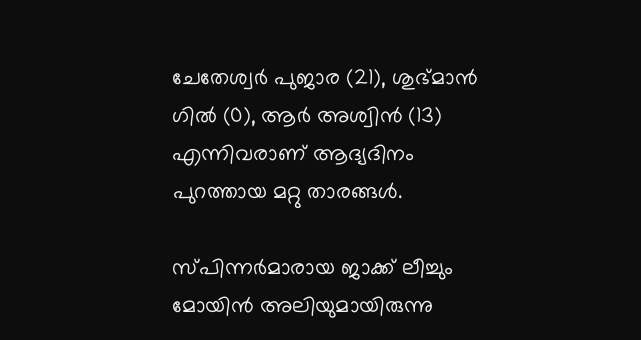ചേതേശ്വര്‍ പുജാര (21), ശുഭ്മാന്‍ ഗില്‍ (0), ആര്‍ അശ്വിന്‍ (13) എന്നിവരാണ് ആദ്യദിനം പുറത്തായ മറ്റു താരങ്ങള്‍.

സ്പിന്നര്‍മാരായ ജാക്ക് ലീച്ചും മോയിന്‍ അലിയുമായിരുന്നു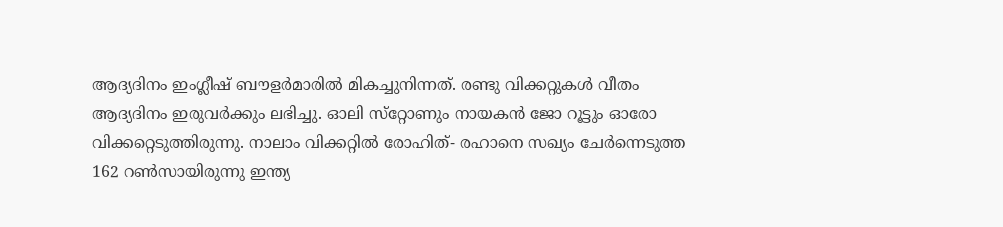ആദ്യദിനം ഇംഗ്ലീഷ് ബൗളര്‍മാരില്‍ മികച്ചുനിന്നത്. രണ്ടു വിക്കറ്റുകള്‍ വീതം ആദ്യദിനം ഇരുവര്‍ക്കും ലഭിച്ചു. ഓലി സ്‌റ്റോണും നായകന്‍ ജോ റൂട്ടും ഓരോ വിക്കറ്റെടുത്തിരുന്നു. നാലാം വിക്കറ്റില്‍ രോഹിത്- രഹാനെ സഖ്യം ചേര്‍ന്നെടുത്ത 162 റണ്‍സായിരുന്നു ഇന്ത്യ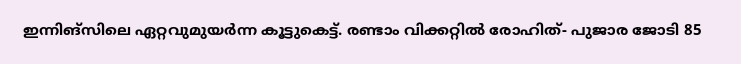ഇന്നിങ്‌സിലെ ഏറ്റവുമുയര്‍ന്ന കൂട്ടുകെട്ട്. രണ്ടാം വിക്കറ്റില്‍ രോഹിത്- പുജാര ജോടി 85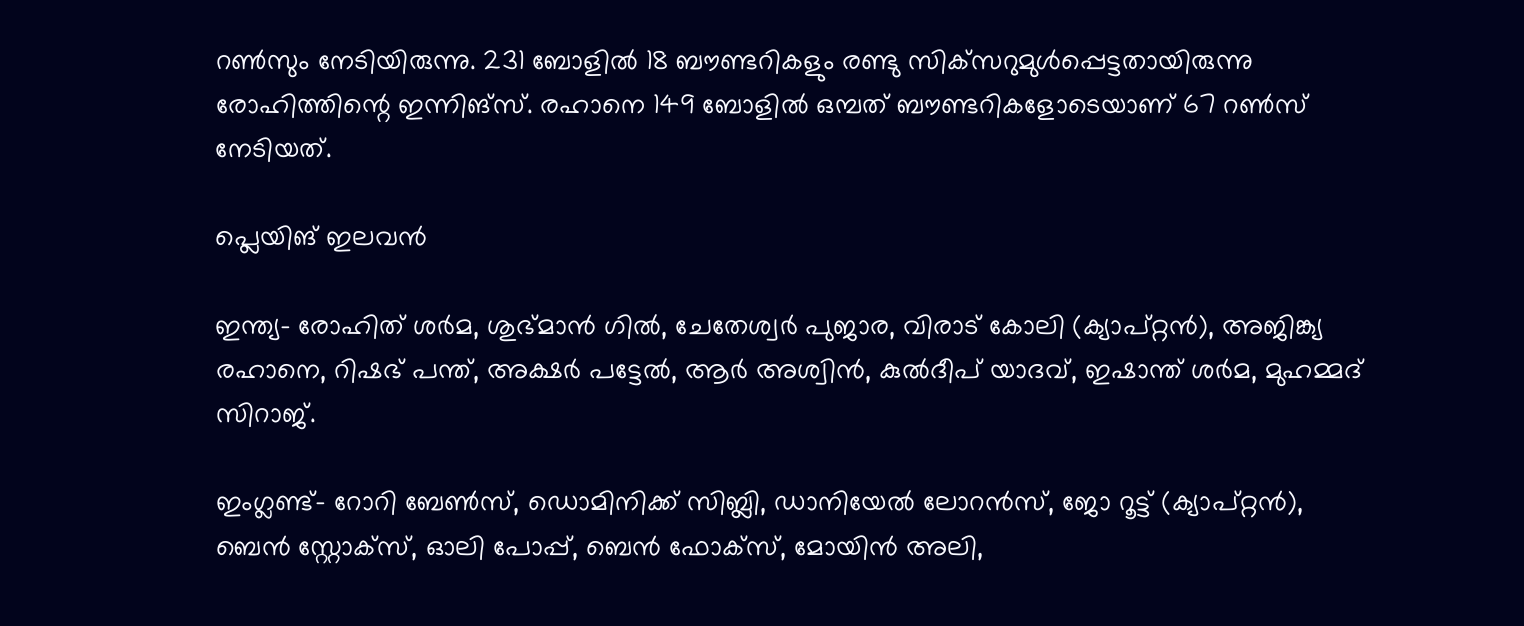റണ്‍സും നേടിയിരുന്നു. 231 ബോളില്‍ 18 ബൗണ്ടറികളും രണ്ടു സിക്‌സറുമുള്‍പ്പെട്ടതായിരുന്നു രോഹിത്തിന്റെ ഇന്നിങ്‌സ്. രഹാനെ 149 ബോളില്‍ ഒമ്പത് ബൗണ്ടറികളോടെയാണ് 67 റണ്‍സ് നേടിയത്.

പ്ലെയിങ് ഇലവന്‍

ഇന്ത്യ- രോഹിത് ശര്‍മ, ശുഭ്മാന്‍ ഗില്‍, ചേതേശ്വര്‍ പുജാര, വിരാട് കോലി (ക്യാപ്റ്റന്‍), അജിങ്ക്യ രഹാനെ, റിഷഭ് പന്ത്, അക്ഷര്‍ പട്ടേല്‍, ആര്‍ അശ്വിന്‍, കുല്‍ദീപ് യാദവ്, ഇഷാന്ത് ശര്‍മ, മുഹമ്മദ് സിറാജ്.

ഇംഗ്ലണ്ട്- റോറി ബേണ്‍സ്, ഡൊമിനിക്ക് സിബ്ലി, ഡാനിയേല്‍ ലോറന്‍സ്, ജോ റൂട്ട് (ക്യാപ്റ്റന്‍), ബെന്‍ സ്റ്റോക്‌സ്, ഓലി പോപ്പ്, ബെന്‍ ഫോക്‌സ്, മോയിന്‍ അലി,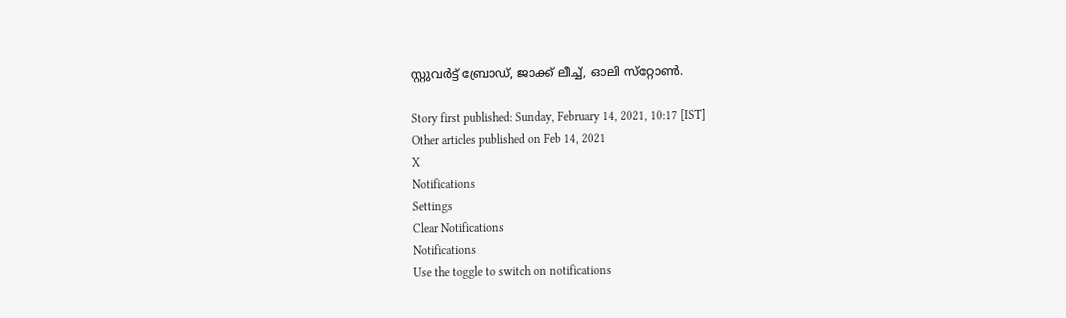സ്റ്റുവര്‍ട്ട് ബ്രോഡ്, ജാക്ക് ലീച്ച്, ഓലി സ്‌റ്റോണ്‍.

Story first published: Sunday, February 14, 2021, 10:17 [IST]
Other articles published on Feb 14, 2021
X
Notifications
Settings
Clear Notifications
Notifications
Use the toggle to switch on notifications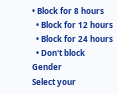• Block for 8 hours
  • Block for 12 hours
  • Block for 24 hours
  • Don't block
Gender
Select your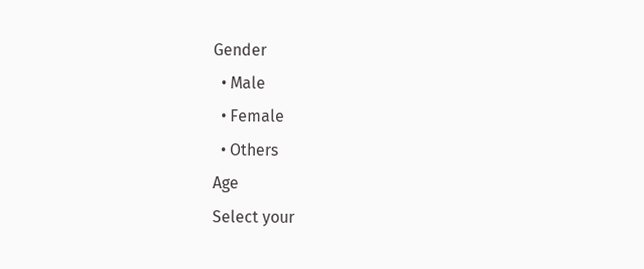Gender
  • Male
  • Female
  • Others
Age
Select your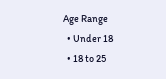Age Range
  • Under 18
  • 18 to 25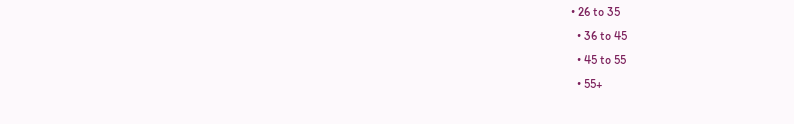• 26 to 35
  • 36 to 45
  • 45 to 55
  • 55+